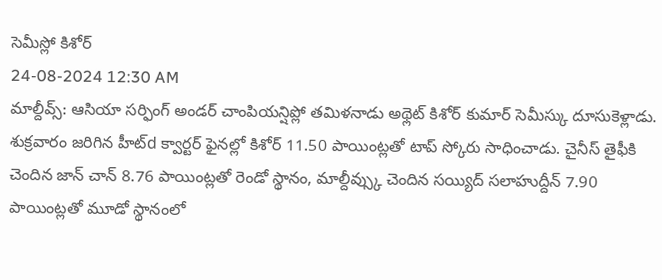సెమీస్లో కిశోర్
24-08-2024 12:30 AM
మాల్దీవ్స్: ఆసియా సర్ఫింగ్ అండర్ చాంపియన్షిప్లో తమిళనాడు అథ్లెట్ కిశోర్ కుమార్ సెమీస్కు దూసుకెళ్లాడు. శుక్రవారం జరిగిన హీట్d క్వార్టర్ ఫైనల్లో కిశోర్ 11.50 పాయింట్లతో టాప్ స్కోరు సాధించాడు. చైనీస్ తైఫీకి చెందిన జాన్ చాన్ 8.76 పాయింట్లతో రెండో స్థానం, మాల్దీవ్స్కు చెందిన సయ్యిద్ సలాహుద్దీన్ 7.90 పాయింట్లతో మూడో స్థానంలో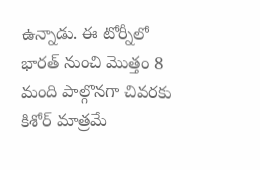ఉన్నాడు. ఈ టోర్నీలో భారత్ నుంచి మొత్తం 8 మంది పాల్గొనగా చివరకు కిశోర్ మాత్రమే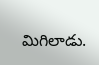మిగిలాడు.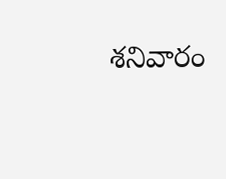శనివారం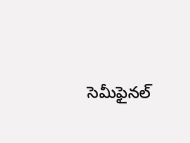సెమీఫైనల్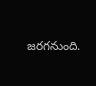జరగనుంది.